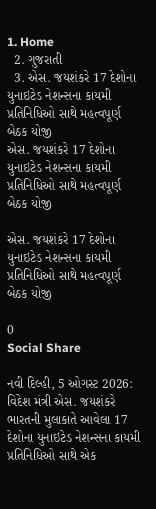1. Home
  2. ગુજરાતી
  3. એસ. જયશંકરે 17 દેશોના યુનાઇટેડ નેશન્સના કાયમી પ્રતિનિધિઓ સાથે મહત્વપૂર્ણ બેઠક યોજી
એસ. જયશંકરે 17 દેશોના યુનાઇટેડ નેશન્સના કાયમી પ્રતિનિધિઓ સાથે મહત્વપૂર્ણ બેઠક યોજી

એસ. જયશંકરે 17 દેશોના યુનાઇટેડ નેશન્સના કાયમી પ્રતિનિધિઓ સાથે મહત્વપૂર્ણ બેઠક યોજી

0
Social Share

નવી દિલ્હી, 5 ઓગસ્ટ 2026: વિદેશ મંત્રી એસ. જયશંકરે ભારતની મુલાકાતે આવેલા 17 દેશોના યુનાઇટેડ નેશન્સના કાયમી પ્રતિનિધિઓ સાથે એક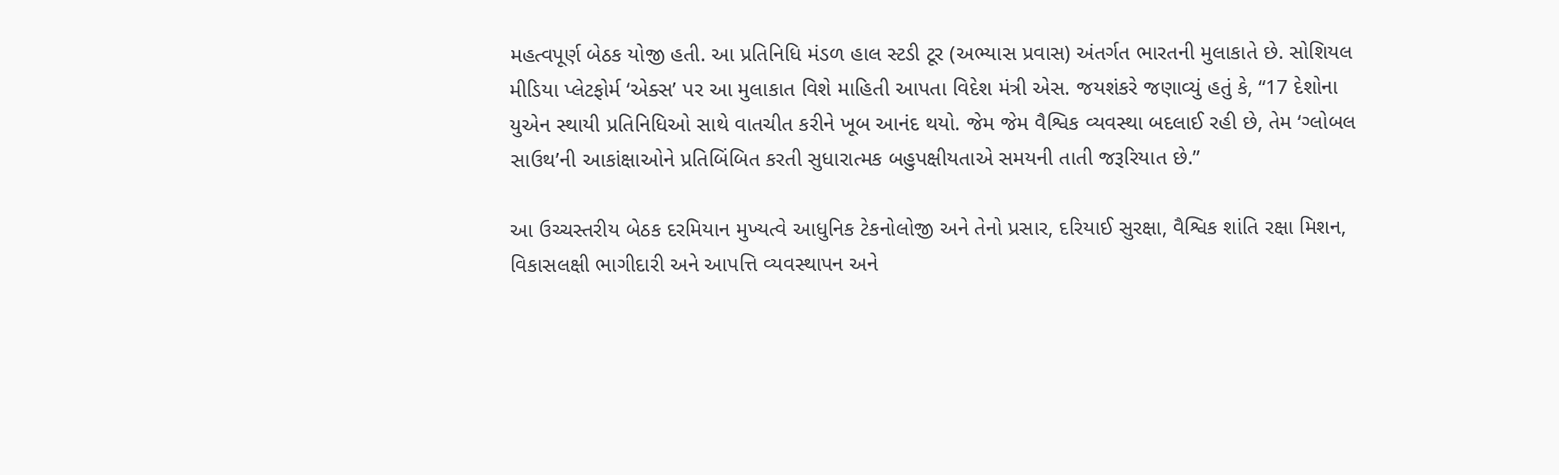મહત્વપૂર્ણ બેઠક યોજી હતી. આ પ્રતિનિધિ મંડળ હાલ સ્ટડી ટૂર (અભ્યાસ પ્રવાસ) અંતર્ગત ભારતની મુલાકાતે છે. સોશિયલ મીડિયા પ્લેટફોર્મ ‘એક્સ’ પર આ મુલાકાત વિશે માહિતી આપતા વિદેશ મંત્રી એસ. જયશંકરે જણાવ્યું હતું કે, “17 દેશોના યુએન સ્થાયી પ્રતિનિધિઓ સાથે વાતચીત કરીને ખૂબ આનંદ થયો. જેમ જેમ વૈશ્વિક વ્યવસ્થા બદલાઈ રહી છે, તેમ ‘ગ્લોબલ સાઉથ’ની આકાંક્ષાઓને પ્રતિબિંબિત કરતી સુધારાત્મક બહુપક્ષીયતાએ સમયની તાતી જરૂરિયાત છે.”

આ ઉચ્ચસ્તરીય બેઠક દરમિયાન મુખ્યત્વે આધુનિક ટેકનોલોજી અને તેનો પ્રસાર, દરિયાઈ સુરક્ષા, વૈશ્વિક શાંતિ રક્ષા મિશન, વિકાસલક્ષી ભાગીદારી અને આપત્તિ વ્યવસ્થાપન અને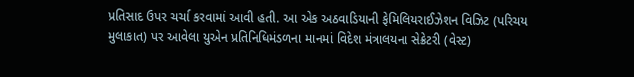પ્રતિસાદ ઉપર ચર્ચા કરવામાં આવી હતી. આ એક અઠવાડિયાની ફેમિલિયરાઈઝેશન વિઝિટ (પરિચય મુલાકાત) પર આવેલા યુએન પ્રતિનિધિમંડળના માનમાં વિદેશ મંત્રાલયના સેક્રેટરી (વેસ્ટ)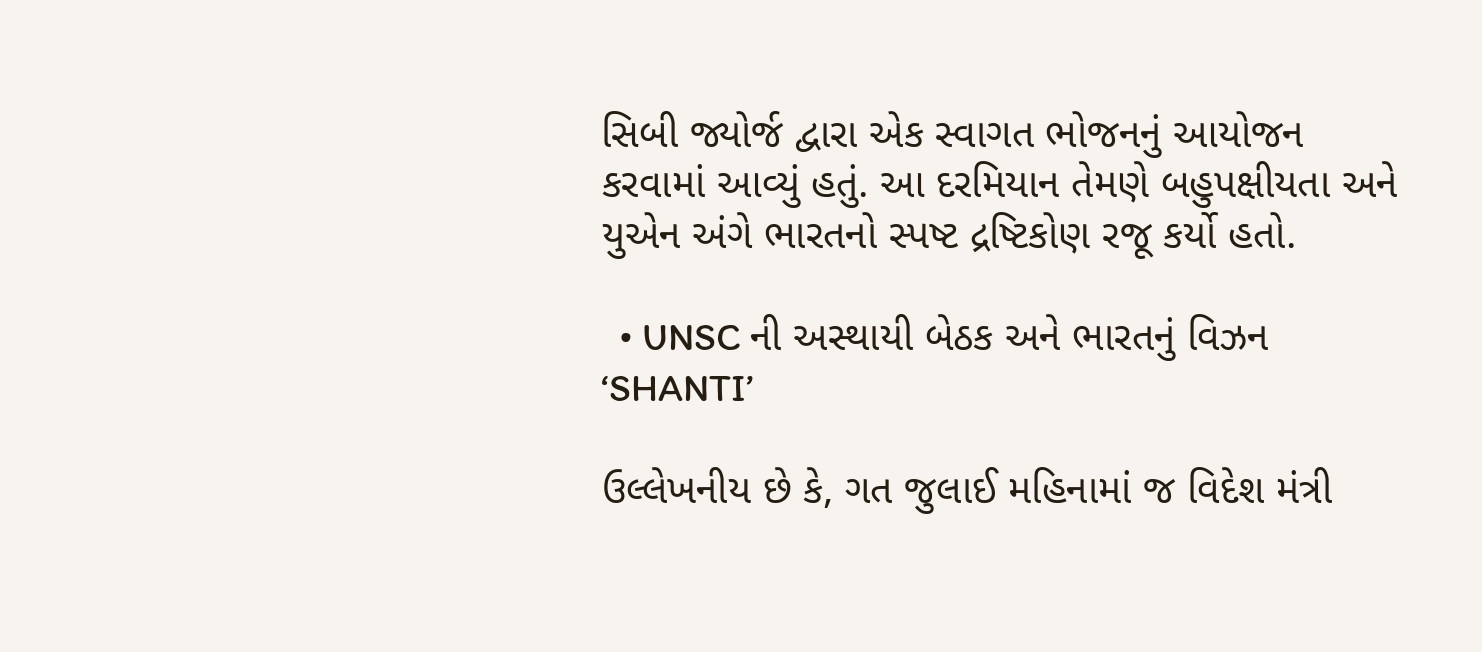સિબી જ્યોર્જ દ્વારા એક સ્વાગત ભોજનનું આયોજન કરવામાં આવ્યું હતું. આ દરમિયાન તેમણે બહુપક્ષીયતા અને યુએન અંગે ભારતનો સ્પષ્ટ દ્રષ્ટિકોણ રજૂ કર્યો હતો.

  • UNSC ની અસ્થાયી બેઠક અને ભારતનું વિઝન ‘SHANTI’

ઉલ્લેખનીય છે કે, ગત જુલાઈ મહિનામાં જ વિદેશ મંત્રી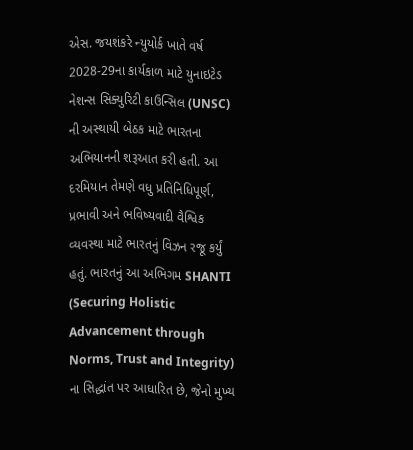એસ. જયશંકરે ન્યુયોર્ક ખાતે વર્ષ 2028-29ના કાર્યકાળ માટે યુનાઇટેડ નેશન્સ સિક્યુરિટી કાઉન્સિલ (UNSC) ની અસ્થાયી બેઠક માટે ભારતના અભિયાનની શરૂઆત કરી હતી. આ દરમિયાન તેમણે વધુ પ્રતિનિધિપૂર્ણ, પ્રભાવી અને ભવિષ્યવાદી વૈશ્વિક વ્યવસ્થા માટે ભારતનું વિઝન રજૂ કર્યું હતું. ભારતનું આ અભિગમ SHANTI (Securing Holistic Advancement through Norms, Trust and Integrity) ના સિદ્ધાંત પર આધારિત છે, જેનો મુખ્ય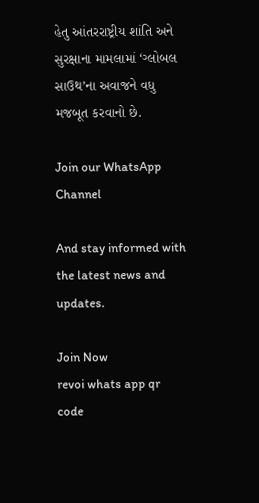હેતુ આંતરરાષ્ટ્રીય શાંતિ અને સુરક્ષાના મામલામાં ‘ગ્લોબલ સાઉથ’ના અવાજને વધુ મજબૂત કરવાનો છે.

Join our WhatsApp Channel

And stay informed with the latest news and updates.

Join Now
revoi whats app qr code